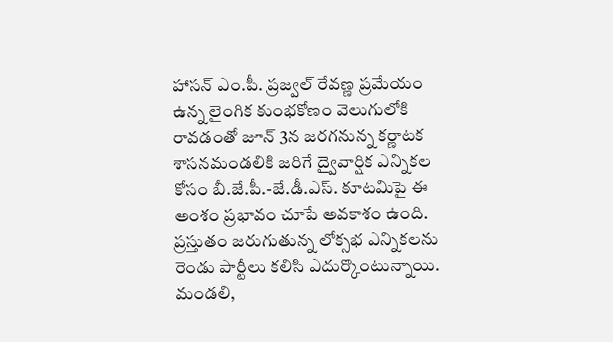హాసన్ ఎం.పీ. ప్రజ్వల్ రేవణ్ణ ప్రమేయం ఉన్న లైంగిక కుంభకోణం వెలుగులోకి రావడంతో జూన్ 3న జరగనున్న కర్ణాటక శాసనమండలికి జరిగే ద్వైవార్షిక ఎన్నికల కోసం బీ.జే.పీ.-జే.డీ.ఎస్. కూటమిపై ఈ అంశం ప్రభావం చూపే అవకాశం ఉంది. ప్రస్తుతం జరుగుతున్న లోక్సభ ఎన్నికలను రెండు పార్టీలు కలిసి ఎదుర్కొంటున్నాయి. మండలి,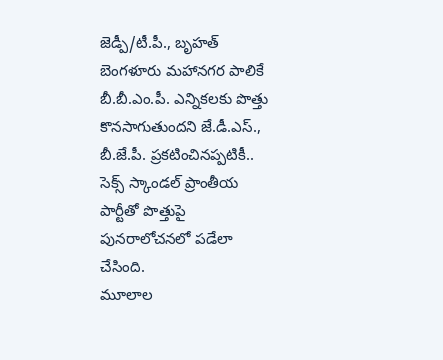జెడ్పీ/టీ.పీ., బృహత్ బెంగళూరు మహానగర పాలికే బీ.బీ.ఎం.పీ. ఎన్నికలకు పొత్తు కొనసాగుతుందని జే.డీ.ఎస్., బీ.జే.పీ. ప్రకటించినప్పటికీ.. సెక్స్ స్కాండల్ ప్రాంతీయ పార్టీతో పొత్తుపై పునరాలోచనలో పడేలా చేసింది.
మూలాల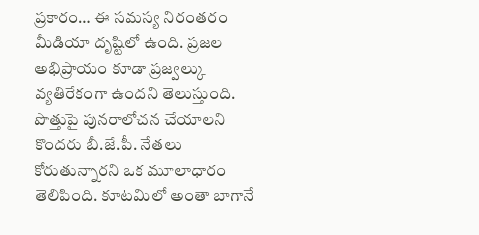ప్రకారం… ఈ సమస్య నిరంతరం మీడియా దృష్టిలో ఉంది. ప్రజల అభిప్రాయం కూడా ప్రజ్వల్కు వ్యతిరేకంగా ఉందని తెలుస్తుంది. పొత్తుపై పునరాలోచన చేయాలని కొందరు బీ.జే.పీ. నేతలు కోరుతున్నారని ఒక మూలాధారం తెలిపింది. కూటమిలో అంతా బాగానే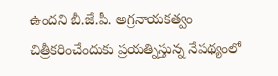ఉందని బీ.జే.పీ. అగ్రనాయకత్వం చిత్రీకరించేందుకు ప్రయత్నిస్తున్న నేపథ్యంలో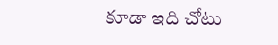కూడా ఇది చోటు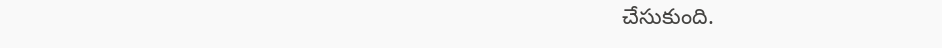చేసుకుంది.